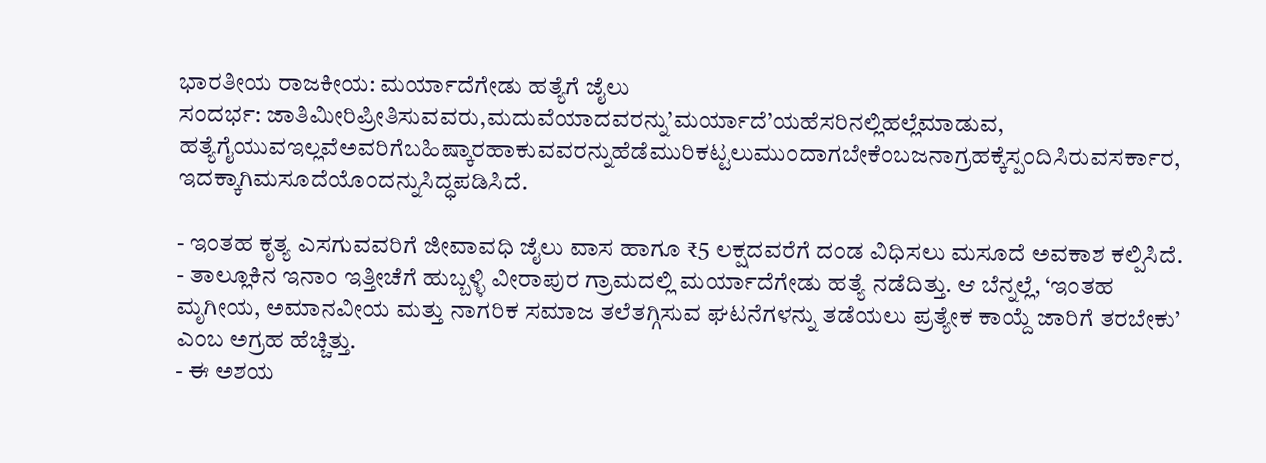ಭಾರತೀಯ ರಾಜಕೀಯ: ಮರ್ಯಾದೆಗೇಡು ಹತ್ಯೆಗೆ ಜೈಲು
ಸಂದರ್ಭ: ಜಾತಿಮೀರಿಪ್ರೀತಿಸುವವರು,ಮದುವೆಯಾದವರನ್ನು’ಮರ್ಯಾದೆ’ಯಹೆಸರಿನಲ್ಲಿಹಲ್ಲೆಮಾಡುವ, ಹತ್ಯೆಗೈಯುವಇಲ್ಲವೆಅವರಿಗೆಬಹಿಷ್ಕಾರಹಾಕುವವರನ್ನುಹೆಡೆಮುರಿಕಟ್ಟಲುಮುಂದಾಗಬೇಕೆಂಬಜನಾಗ್ರಹಕ್ಕೆಸ್ಪಂದಿಸಿರುವಸರ್ಕಾರ, ಇದಕ್ಕಾಗಿಮಸೂದೆಯೊಂದನ್ನುಸಿದ್ಧಪಡಿಸಿದೆ.

- ಇಂತಹ ಕೃತ್ಯ ಎಸಗುವವರಿಗೆ ಜೀವಾವಧಿ ಜೈಲು ವಾಸ ಹಾಗೂ ₹5 ಲಕ್ಷದವರೆಗೆ ದಂಡ ವಿಧಿಸಲು ಮಸೂದೆ ಅವಕಾಶ ಕಲ್ಪಿಸಿದೆ.
- ತಾಲ್ಲೂಕಿನ ಇನಾಂ ಇತ್ತೀಚೆಗೆ ಹುಬ್ಬಳ್ಳಿ ವೀರಾಪುರ ಗ್ರಾಮದಲ್ಲಿ ಮರ್ಯಾದೆಗೇಡು ಹತ್ಯೆ ನಡೆದಿತ್ತು. ಆ ಬೆನ್ನಲ್ಲೆ, ‘ಇಂತಹ ಮೃಗೀಯ, ಅಮಾನವೀಯ ಮತ್ತು ನಾಗರಿಕ ಸಮಾಜ ತಲೆತಗ್ಗಿಸುವ ಘಟನೆಗಳನ್ನು ತಡೆಯಲು ಪ್ರತ್ಯೇಕ ಕಾಯ್ದೆ ಜಾರಿಗೆ ತರಬೇಕು’ ಎಂಬ ಅಗ್ರಹ ಹೆಚ್ಚಿತ್ತು.
- ಈ ಅಶಯ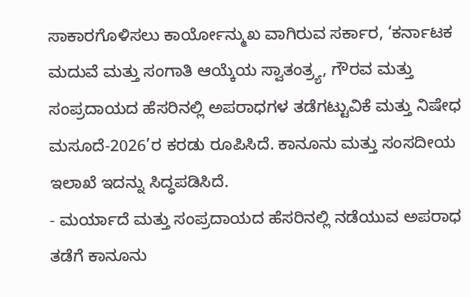ಸಾಕಾರಗೊಳಿಸಲು ಕಾರ್ಯೋನ್ಮುಖ ವಾಗಿರುವ ಸರ್ಕಾರ, ‘ಕರ್ನಾಟಕ ಮದುವೆ ಮತ್ತು ಸಂಗಾತಿ ಆಯ್ಕೆಯ ಸ್ವಾತಂತ್ರ್ಯ, ಗೌರವ ಮತ್ತು ಸಂಪ್ರದಾಯದ ಹೆಸರಿನಲ್ಲಿ ಅಪರಾಧಗಳ ತಡೆಗಟ್ಟುವಿಕೆ ಮತ್ತು ನಿಷೇಧ ಮಸೂದೆ-2026’ರ ಕರಡು ರೂಪಿಸಿದೆ. ಕಾನೂನು ಮತ್ತು ಸಂಸದೀಯ ಇಲಾಖೆ ಇದನ್ನು ಸಿದ್ಧಪಡಿಸಿದೆ.
- ಮರ್ಯಾದೆ ಮತ್ತು ಸಂಪ್ರದಾಯದ ಹೆಸರಿನಲ್ಲಿ ನಡೆಯುವ ಅಪರಾಧ ತಡೆಗೆ ಕಾನೂನು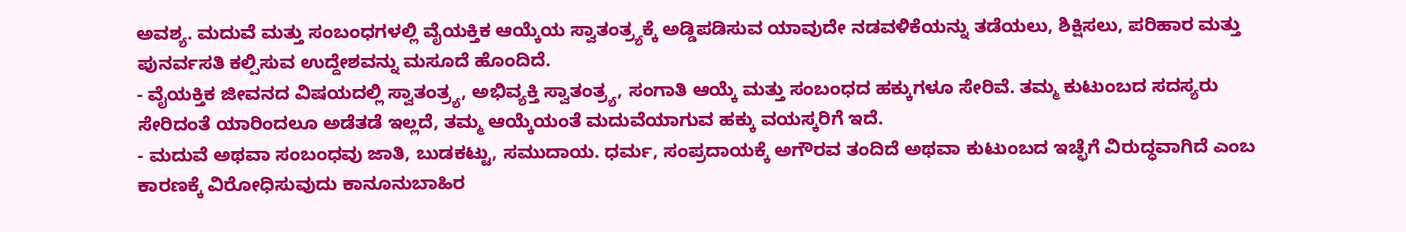ಅವಶ್ಯ. ಮದುವೆ ಮತ್ತು ಸಂಬಂಧಗಳಲ್ಲಿ ವೈಯಕ್ತಿಕ ಆಯ್ಕೆಯ ಸ್ವಾತಂತ್ರ್ಯಕ್ಕೆ ಅಡ್ಡಿಪಡಿಸುವ ಯಾವುದೇ ನಡವಳಿಕೆಯನ್ನು ತಡೆಯಲು, ಶಿಕ್ಷಿಸಲು, ಪರಿಹಾರ ಮತ್ತು ಪುನರ್ವಸತಿ ಕಲ್ಪಿಸುವ ಉದ್ದೇಶವನ್ನು ಮಸೂದೆ ಹೊಂದಿದೆ.
- ವೈಯಕ್ತಿಕ ಜೀವನದ ವಿಷಯದಲ್ಲಿ ಸ್ವಾತಂತ್ರ್ಯ, ಅಭಿವ್ಯಕ್ತಿ ಸ್ವಾತಂತ್ರ್ಯ, ಸಂಗಾತಿ ಆಯ್ಕೆ ಮತ್ತು ಸಂಬಂಧದ ಹಕ್ಕುಗಳೂ ಸೇರಿವೆ. ತಮ್ಮ ಕುಟುಂಬದ ಸದಸ್ಯರು ಸೇರಿದಂತೆ ಯಾರಿಂದಲೂ ಅಡೆತಡೆ ಇಲ್ಲದೆ, ತಮ್ಮ ಆಯ್ಕೆಯಂತೆ ಮದುವೆಯಾಗುವ ಹಕ್ಕು ವಯಸ್ಕರಿಗೆ ಇದೆ.
- ಮದುವೆ ಅಥವಾ ಸಂಬಂಧವು ಜಾತಿ, ಬುಡಕಟ್ಟು, ಸಮುದಾಯ. ಧರ್ಮ, ಸಂಪ್ರದಾಯಕ್ಕೆ ಅಗೌರವ ತಂದಿದೆ ಅಥವಾ ಕುಟುಂಬದ ಇಚ್ಛೆಗೆ ವಿರುದ್ಧವಾಗಿದೆ ಎಂಬ ಕಾರಣಕ್ಕೆ ವಿರೋಧಿಸುವುದು ಕಾನೂನುಬಾಹಿರ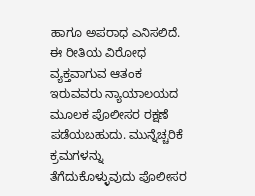ಹಾಗೂ ಅಪರಾಧ ಎನಿಸಲಿದೆ. ಈ ರೀತಿಯ ವಿರೋಧ ವ್ಯಕ್ತವಾಗುವ ಆತಂಕ ಇರುವವರು ನ್ಯಾಯಾಲಯದ ಮೂಲಕ ಪೊಲೀಸರ ರಕ್ಷಣೆ ಪಡೆಯಬಹುದು. ಮುನ್ನೆಚ್ಚರಿಕೆ ಕ್ರಮಗಳನ್ನು ತೆಗೆದುಕೊಳ್ಳುವುದು ಪೊಲೀಸರ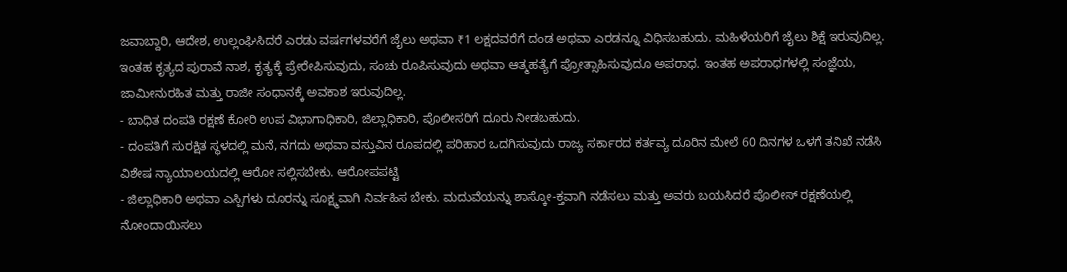ಜವಾಬ್ದಾರಿ, ಆದೇಶ, ಉಲ್ಲಂಘಿಸಿದರೆ ಎರಡು ವರ್ಷಗಳವರೆಗೆ ಜೈಲು ಅಥವಾ ₹1 ಲಕ್ಷದವರೆಗೆ ದಂಡ ಅಥವಾ ಎರಡನ್ನೂ ವಿಧಿಸಬಹುದು. ಮಹಿಳೆಯರಿಗೆ ಜೈಲು ಶಿಕ್ಷೆ ಇರುವುದಿಲ್ಲ. ಇಂತಹ ಕೃತ್ಯದ ಪುರಾವೆ ನಾಶ, ಕೃತ್ಯಕ್ಕೆ ಪ್ರೇರೇಪಿಸುವುದು, ಸಂಚು ರೂಪಿಸುವುದು ಅಥವಾ ಆತ್ಮಹತ್ಯೆಗೆ ಪ್ರೋತ್ಸಾಹಿಸುವುದೂ ಅಪರಾಧ. ಇಂತಹ ಅಪರಾಧಗಳಲ್ಲಿ ಸಂಜ್ಞೆಯ, ಜಾಮೀನುರಹಿತ ಮತ್ತು ರಾಜೀ ಸಂಧಾನಕ್ಕೆ ಅವಕಾಶ ಇರುವುದಿಲ್ಲ.
- ಬಾಧಿತ ದಂಪತಿ ರಕ್ಷಣೆ ಕೋರಿ ಉಪ ವಿಭಾಗಾಧಿಕಾರಿ, ಜಿಲ್ಲಾಧಿಕಾರಿ, ಪೊಲೀಸರಿಗೆ ದೂರು ನೀಡಬಹುದು.
- ದಂಪತಿಗೆ ಸುರಕ್ಷಿತ ಸ್ಥಳದಲ್ಲಿ ಮನೆ, ನಗದು ಅಥವಾ ವಸ್ತುವಿನ ರೂಪದಲ್ಲಿ ಪರಿಹಾರ ಒದಗಿಸುವುದು ರಾಜ್ಯ ಸರ್ಕಾರದ ಕರ್ತವ್ಯ ದೂರಿನ ಮೇಲೆ 60 ದಿನಗಳ ಒಳಗೆ ತನಿಖೆ ನಡೆಸಿ ವಿಶೇಷ ನ್ಯಾಯಾಲಯದಲ್ಲಿ ಆರೋ ಸಲ್ಲಿಸಬೇಕು. ಆರೋಪಪಟ್ಟಿ
- ಜಿಲ್ಲಾಧಿಕಾರಿ ಅಥವಾ ಎಸ್ಪಿಗಳು ದೂರನ್ನು ಸೂಕ್ಷ್ಮವಾಗಿ ನಿರ್ವಹಿಸ ಬೇಕು. ಮದುವೆಯನ್ನು ಶಾಸ್ಕೋ-ಕ್ತವಾಗಿ ನಡೆಸಲು ಮತ್ತು ಅವರು ಬಯಸಿದರೆ ಪೊಲೀಸ್ ರಕ್ಷಣೆಯಲ್ಲಿ ನೋಂದಾಯಿಸಲು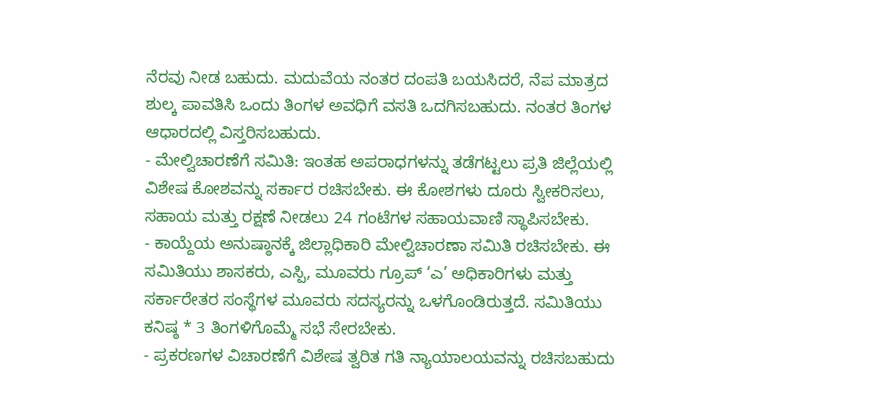ನೆರವು ನೀಡ ಬಹುದು. ಮದುವೆಯ ನಂತರ ದಂಪತಿ ಬಯಸಿದರೆ, ನೆಪ ಮಾತ್ರದ ಶುಲ್ಕ ಪಾವತಿಸಿ ಒಂದು ತಿಂಗಳ ಅವಧಿಗೆ ವಸತಿ ಒದಗಿಸಬಹುದು. ನಂತರ ತಿಂಗಳ ಆಧಾರದಲ್ಲಿ ವಿಸ್ತರಿಸಬಹುದು.
- ಮೇಲ್ವಿಚಾರಣೆಗೆ ಸಮಿತಿ: ಇಂತಹ ಅಪರಾಧಗಳನ್ನು ತಡೆಗಟ್ಟಲು ಪ್ರತಿ ಜಿಲ್ಲೆಯಲ್ಲಿ ವಿಶೇಷ ಕೋಶವನ್ನು ಸರ್ಕಾರ ರಚಿಸಬೇಕು. ಈ ಕೋಶಗಳು ದೂರು ಸ್ವೀಕರಿಸಲು, ಸಹಾಯ ಮತ್ತು ರಕ್ಷಣೆ ನೀಡಲು 24 ಗಂಟೆಗಳ ಸಹಾಯವಾಣಿ ಸ್ಥಾಪಿಸಬೇಕು.
- ಕಾಯ್ದೆಯ ಅನುಷ್ಠಾನಕ್ಕೆ ಜಿಲ್ಲಾಧಿಕಾರಿ ಮೇಲ್ವಿಚಾರಣಾ ಸಮಿತಿ ರಚಿಸಬೇಕು. ಈ ಸಮಿತಿಯು ಶಾಸಕರು, ಎಸ್ಪಿ, ಮೂವರು ಗ್ರೂಪ್ ‘ಎ’ ಅಧಿಕಾರಿಗಳು ಮತ್ತು ಸರ್ಕಾರೇತರ ಸಂಸ್ಥೆಗಳ ಮೂವರು ಸದಸ್ಯರನ್ನು ಒಳಗೊಂಡಿರುತ್ತದೆ. ಸಮಿತಿಯು ಕನಿಷ್ಠ * 3 ತಿಂಗಳಿಗೊಮ್ಮೆ ಸಭೆ ಸೇರಬೇಕು.
- ಪ್ರಕರಣಗಳ ವಿಚಾರಣೆಗೆ ವಿಶೇಷ ತ್ವರಿತ ಗತಿ ನ್ಯಾಯಾಲಯವನ್ನು ರಚಿಸಬಹುದು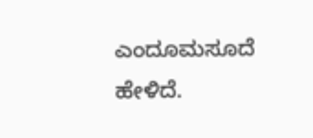ಎಂದೂಮಸೂದೆ ಹೇಳಿದೆ.